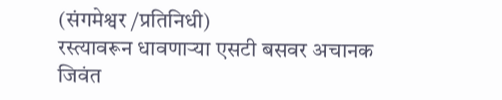(संगमेश्वर /प्रतिनिधी)
रस्त्यावरून धावणाऱ्या एसटी बसवर अचानक जिवंत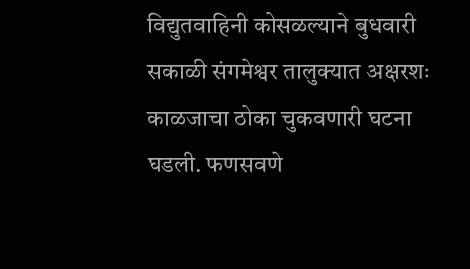विद्युतवाहिनी कोसळल्याने बुधवारी सकाळी संगमेश्वर तालुक्यात अक्षरशः काळजाचा ठोका चुकवणारी घटना घडली. फणसवणे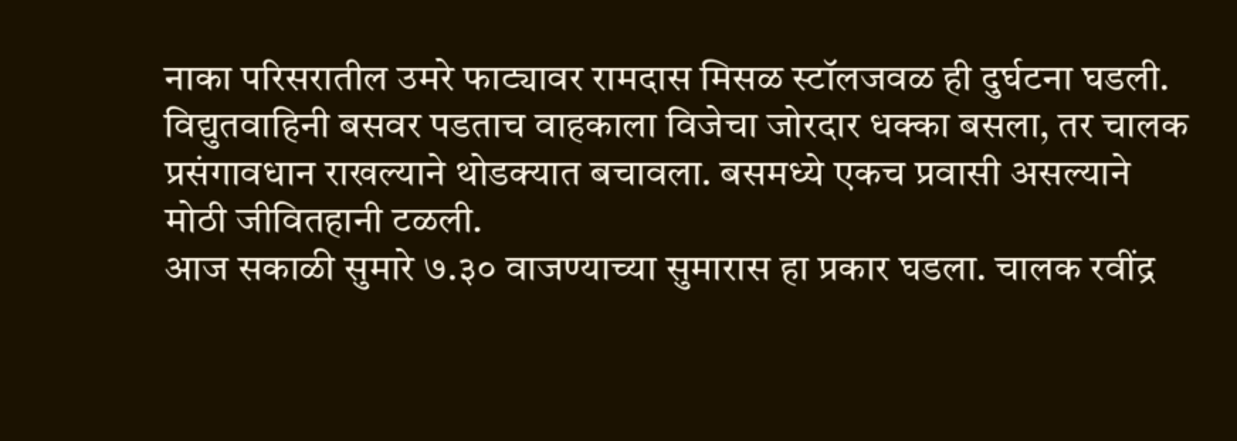नाका परिसरातील उमरे फाट्यावर रामदास मिसळ स्टॉलजवळ ही दुर्घटना घडली. विद्युतवाहिनी बसवर पडताच वाहकाला विजेचा जोरदार धक्का बसला, तर चालक प्रसंगावधान राखल्याने थोडक्यात बचावला. बसमध्ये एकच प्रवासी असल्याने मोठी जीवितहानी टळली.
आज सकाळी सुमारे ७.३० वाजण्याच्या सुमारास हा प्रकार घडला. चालक रवींद्र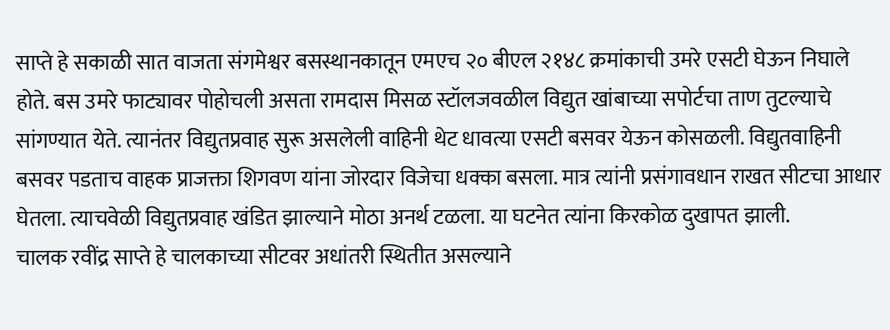साप्ते हे सकाळी सात वाजता संगमेश्वर बसस्थानकातून एमएच २० बीएल २१४८ क्रमांकाची उमरे एसटी घेऊन निघाले होते. बस उमरे फाट्यावर पोहोचली असता रामदास मिसळ स्टॉलजवळील विद्युत खांबाच्या सपोर्टचा ताण तुटल्याचे सांगण्यात येते. त्यानंतर विद्युतप्रवाह सुरू असलेली वाहिनी थेट धावत्या एसटी बसवर येऊन कोसळली. विद्युतवाहिनी बसवर पडताच वाहक प्राजक्ता शिगवण यांना जोरदार विजेचा धक्का बसला. मात्र त्यांनी प्रसंगावधान राखत सीटचा आधार घेतला. त्याचवेळी विद्युतप्रवाह खंडित झाल्याने मोठा अनर्थ टळला. या घटनेत त्यांना किरकोळ दुखापत झाली.
चालक रवींद्र साप्ते हे चालकाच्या सीटवर अधांतरी स्थितीत असल्याने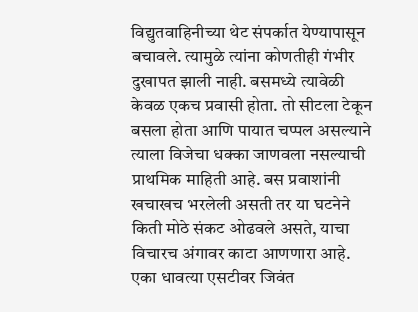विद्युतवाहिनीच्या थेट संपर्कात येण्यापासून बचावले. त्यामुळे त्यांना कोणतीही गंभीर दुखापत झाली नाही. बसमध्ये त्यावेळी केवळ एकच प्रवासी होता. तो सीटला टेकून बसला होता आणि पायात चप्पल असल्याने त्याला विजेचा धक्का जाणवला नसल्याची प्राथमिक माहिती आहे. बस प्रवाशांनी खचाखच भरलेली असती तर या घटनेने किती मोठे संकट ओढवले असते, याचा विचारच अंगावर काटा आणणारा आहे. एका धावत्या एसटीवर जिवंत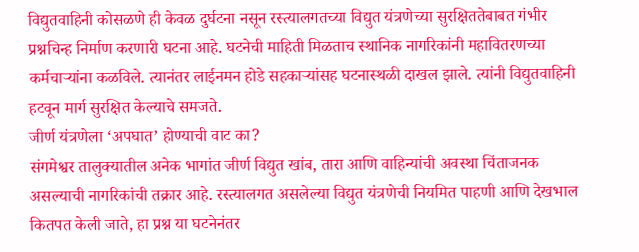विद्युतवाहिनी कोसळणे ही केवळ दुर्घटना नसून रस्त्यालगतच्या विद्युत यंत्रणेच्या सुरक्षिततेबाबत गंभीर प्रश्नचिन्ह निर्माण करणारी घटना आहे. घटनेची माहिती मिळताच स्थानिक नागरिकांनी महावितरणच्या कर्मचाऱ्यांना कळविले. त्यानंतर लाईनमन होडे सहकाऱ्यांसह घटनास्थळी दाखल झाले. त्यांनी विद्युतवाहिनी हटवून मार्ग सुरक्षित केल्याचे समजते.
जीर्ण यंत्रणेला ‘अपघात’ होण्याची वाट का?
संगमेश्वर तालुक्यातील अनेक भागांत जीर्ण विद्युत खांब, तारा आणि वाहिन्यांची अवस्था चिंताजनक असल्याची नागरिकांची तक्रार आहे. रस्त्यालगत असलेल्या विद्युत यंत्रणेची नियमित पाहणी आणि देखभाल कितपत केली जाते, हा प्रश्न या घटनेनंतर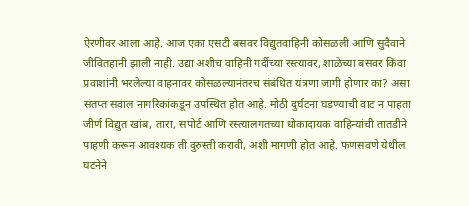ऐरणीवर आला आहे. आज एका एसटी बसवर विद्युतवाहिनी कोसळली आणि सुदैवाने जीवितहानी झाली नाही. उद्या अशीच वाहिनी गर्दीच्या रस्त्यावर, शाळेच्या बसवर किंवा प्रवाशांनी भरलेल्या वाहनावर कोसळल्यानंतरच संबंधित यंत्रणा जागी होणार का? असा संतप्त सवाल नागरिकांकडून उपस्थित होत आहे. मोठी दुर्घटना घडण्याची वाट न पाहता जीर्ण विद्युत खांब, तारा, सपोर्ट आणि रस्त्यालगतच्या धोकादायक वाहिन्यांची तातडीने पाहणी करून आवश्यक ती दुरुस्ती करावी, अशी मागणी होत आहे. फणसवणे येथील घटनेने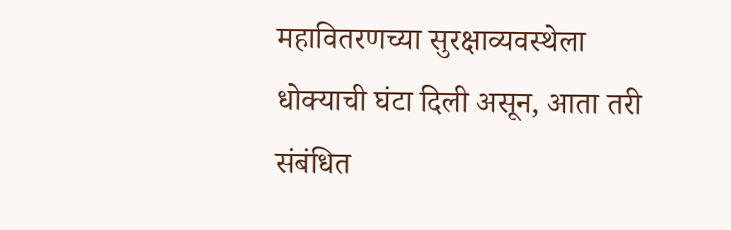महावितरणच्या सुरक्षाव्यवस्थेला धोक्याची घंटा दिली असून, आता तरी संबंधित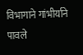विभागाने गांभीर्याने पावले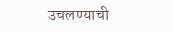उचलण्याची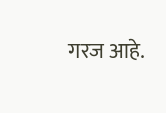गरज आहे.